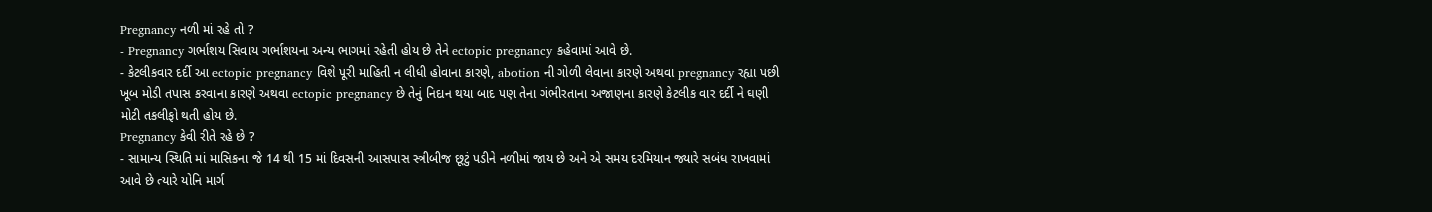Pregnancy નળી માં રહે તો ?
- Pregnancy ગર્ભાશય સિવાય ગર્ભાશયના અન્ય ભાગમાં રહેતી હોય છે તેને ectopic pregnancy કહેવામાં આવે છે.
- કેટલીકવાર દર્દી આ ectopic pregnancy વિશે પૂરી માહિતી ન લીધી હોવાના કારણે, abotion ની ગોળી લેવાના કારણે અથવા pregnancy રહ્યા પછી ખૂબ મોડી તપાસ કરવાના કારણે અથવા ectopic pregnancy છે તેનું નિદાન થયા બાદ પણ તેના ગંભીરતાના અજાણના કારણે કેટલીક વાર દર્દી ને ઘણી મોટી તકલીફો થતી હોય છે.
Pregnancy કેવી રીતે રહે છે ?
- સામાન્ય સ્થિતિ માં માસિકના જે 14 થી 15 માં દિવસની આસપાસ સ્ત્રીબીજ છૂટું પડીને નળીમાં જાય છે અને એ સમય દરમિયાન જ્યારે સબંધ રાખવામાં આવે છે ત્યારે યોનિ માર્ગ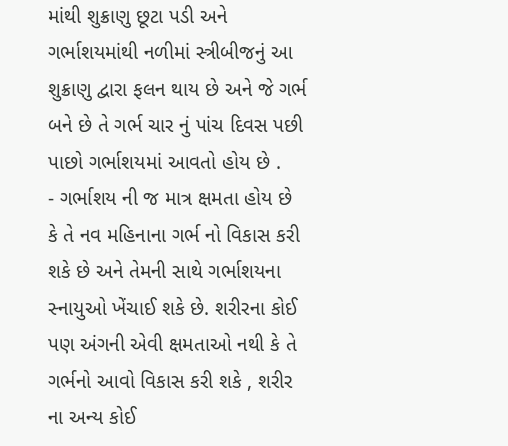માંથી શુક્રાણુ છૂટા પડી અને ગર્ભાશયમાંથી નળીમાં સ્ત્રીબીજનું આ શુક્રાણુ દ્વારા ફલન થાય છે અને જે ગર્ભ બને છે તે ગર્ભ ચાર નું પાંચ દિવસ પછી પાછો ગર્ભાશયમાં આવતો હોય છે .
- ગર્ભાશય ની જ માત્ર ક્ષમતા હોય છે કે તે નવ મહિનાના ગર્ભ નો વિકાસ કરી શકે છે અને તેમની સાથે ગર્ભાશયના સ્નાયુઓ ખેંચાઈ શકે છે. શરીરના કોઈ પણ અંગની એવી ક્ષમતાઓ નથી કે તે ગર્ભનો આવો વિકાસ કરી શકે , શરીર ના અન્ય કોઈ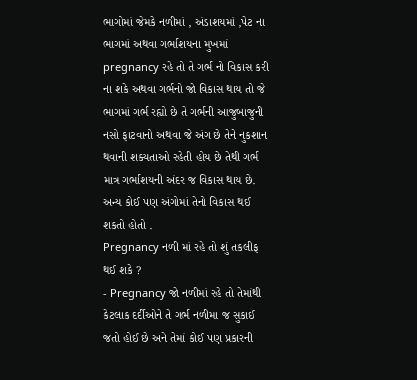ભાગોમાં જેમકે નળીમાં , અંડાશયમાં ,પેટ ના ભાગમાં અથવા ગર્ભાશયના મુખમાં pregnancy રહે તો તે ગર્ભ નો વિકાસ કરી ના શકે અથવા ગર્ભનો જો વિકાસ થાય તો જે ભાગમાં ગર્ભ રહ્યો છે તે ગર્ભની આજુબાજુની નસો ફાટવાનો અથવા જે અંગ છે તેને નુકશાન થવાની શક્યતાઓ રહેતી હોય છે તેથી ગર્ભ માત્ર ગર્ભાશયની અંદર જ વિકાસ થાય છે. અન્ય કોઈ પણ અંગોમાં તેનો વિકાસ થઈ શકતો હોતો .
Pregnancy નળી માં રહે તો શું તકલીફ થઈ શકે ?
- Pregnancy જો નળીમાં રહે તો તેમાંથી કેટલાક દર્દીઓને તે ગર્ભ નળીમા જ સુકાઈ જતો હોઈ છે અને તેમાં કોઈ પણ પ્રકારની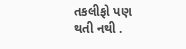તકલીફો પણ થતી નથી .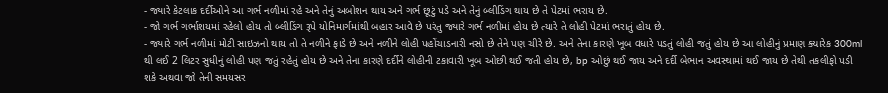- જ્યારે કેટલાક દર્દીઓને આ ગર્ભ નળીમાં રહે અને તેનું અબોશન થાય અને ગર્ભ છૂટું પડે અને તેનું બ્લીડિંગ થાય છે તે પેટમાં ભરાય છે.
- જો ગર્ભ ગર્ભાશયમાં રહેલો હોય તો બ્લીડિંગ રૂપે યોનિમાર્ગમાંથી બહાર આવે છે પરંતુ જ્યારે ગર્ભ નળીમાં હોય છે ત્યારે તે લોહી પેટમાં ભરાતું હોય છે.
- જ્યારે ગર્ભ નળીમાં મોટી સાઇઝનો થાય તો તે નળીને ફાડે છે અને નળીને લોહી પહોંચાડનારી નસો છે તેને પણ ચીરે છે. અને તેના કારણે ખૂબ વધારે પડતું લોહી જતું હોય છે આ લોહીનું પ્રમાણ ક્યારેક 300ml થી લઈ 2 લિટર સુધીનું લોહી પણ જતું રહેતું હોય છે અને તેના કારણે દર્દીને લોહીની ટકાવારી ખૂબ ઓછી થઈ જતી હોય છે, bp ઓછું થઈ જાય અને દર્દી બેભાન અવસ્થામાં થઈ જાય છે તેથી તકલીફો પડી શકે અથવા જો તેની સમયસર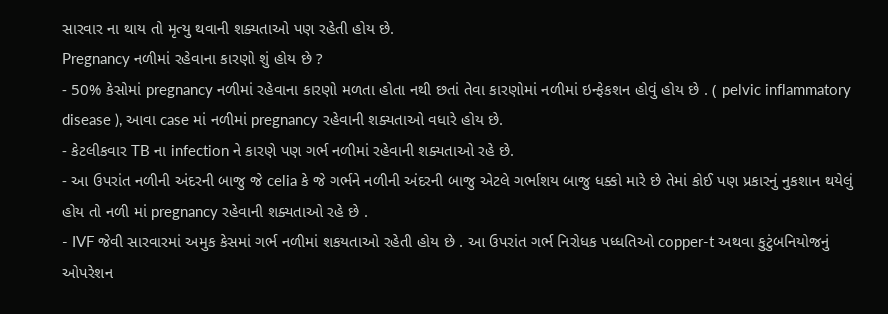સારવાર ના થાય તો મૃત્યુ થવાની શક્યતાઓ પણ રહેતી હોય છે.
Pregnancy નળીમાં રહેવાના કારણો શું હોય છે ?
- 50% કેસોમાં pregnancy નળીમાં રહેવાના કારણો મળતા હોતા નથી છતાં તેવા કારણોમાં નળીમાં ઇન્ફેકશન હોવું હોય છે . ( pelvic inflammatory disease ), આવા case માં નળીમાં pregnancy રહેવાની શક્યતાઓ વધારે હોય છે.
- કેટલીકવાર TB ના infection ને કારણે પણ ગર્ભ નળીમાં રહેવાની શક્યતાઓ રહે છે.
- આ ઉપરાંત નળીની અંદરની બાજુ જે celia કે જે ગર્ભને નળીની અંદરની બાજુ એટલે ગર્ભાશય બાજુ ધક્કો મારે છે તેમાં કોઈ પણ પ્રકારનું નુકશાન થયેલું હોય તો નળી માં pregnancy રહેવાની શક્યતાઓ રહે છે .
- IVF જેવી સારવારમાં અમુક કેસમાં ગર્ભ નળીમાં શકયતાઓ રહેતી હોય છે . આ ઉપરાંત ગર્ભ નિરોધક પધ્ધતિઓ copper-t અથવા કુટુંબનિયોજનું ઓપરેશન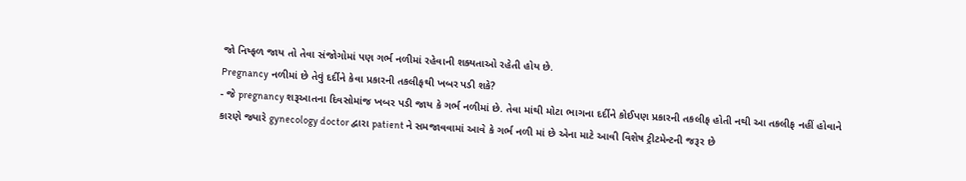જો નિષ્ફળ જાય તો તેવા સંજોગોમાં પણ ગર્ભ નળીમાં રહેવાની શક્યતાઓ રહેતી હોય છે.
Pregnancy નળીમાં છે તેવું દર્દીને કેવા પ્રકારની તકલીફથી ખબર પડી શકે?
- જે pregnancy શરૂઆતના દિવસોમાંજ ખબર પડી જાય કે ગર્ભ નળીમાં છે. તેવા માંથી મોટા ભાગના દર્દીને કોઈપણ પ્રકારની તકલીફ હોતી નથી આ તકલીફ નહીં હોવાને કારણે જ્યારે gynecology doctor દ્વારા patient ને સમજાવવામાં આવે કે ગર્ભ નળી માં છે એના માટે આવી વિશેષ ટ્રીટમેન્ટની જરૂર છે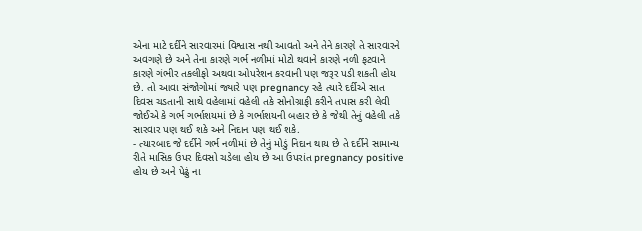એના માટે દર્દીને સારવારમાં વિશ્વાસ નથી આવતો અને તેને કારણે તે સારવારને અવગણે છે અને તેના કારણે ગર્ભ નળીમાં મોટો થવાને કારણે નળી ફટવાને કારણે ગંભીર તકલીફો અથવા ઓપરેશન કરવાની પણ જરૂર પડી શકતી હોય છે. તો આવા સંજોગોમાં જ્યારે પણ pregnancy રહે ત્યારે દર્દીએ સાત દિવસ ચડતાની સાથે વહેલામાં વહેલી તકે સોનોગ્રાફી કરીને તપાસ કરી લેવી જોઈએ કે ગર્ભ ગર્ભાશયમાં છે કે ગર્ભાશયની બહાર છે કે જેથી તેનું વહેલી તકે સારવાર પણ થઈ શકે અને નિદાન પણ થઈ શકે.
- ત્યારબાદ જે દર્દીને ગર્ભ નળીમાં છે તેનું મોડું નિદાન થાય છે તે દર્દીને સામાન્ય રીતે માસિક ઉપર દિવસો ચડેલા હોય છે આ ઉપરાંત pregnancy positive હોય છે અને પેઢું ના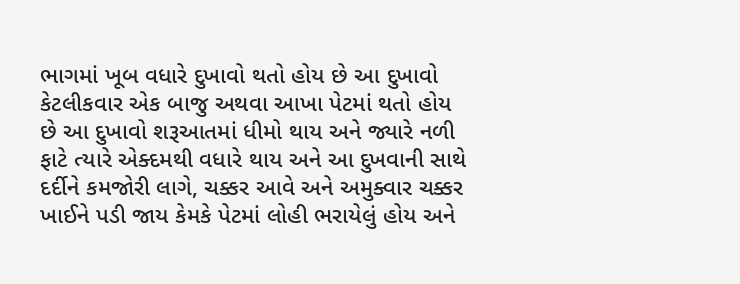ભાગમાં ખૂબ વધારે દુખાવો થતો હોય છે આ દુખાવો કેટલીકવાર એક બાજુ અથવા આખા પેટમાં થતો હોય છે આ દુખાવો શરૂઆતમાં ધીમો થાય અને જ્યારે નળી ફાટે ત્યારે એક્દમથી વધારે થાય અને આ દુખવાની સાથે દર્દીને કમજોરી લાગે, ચક્કર આવે અને અમુક્વાર ચક્કર ખાઈને પડી જાય કેમકે પેટમાં લોહી ભરાયેલું હોય અને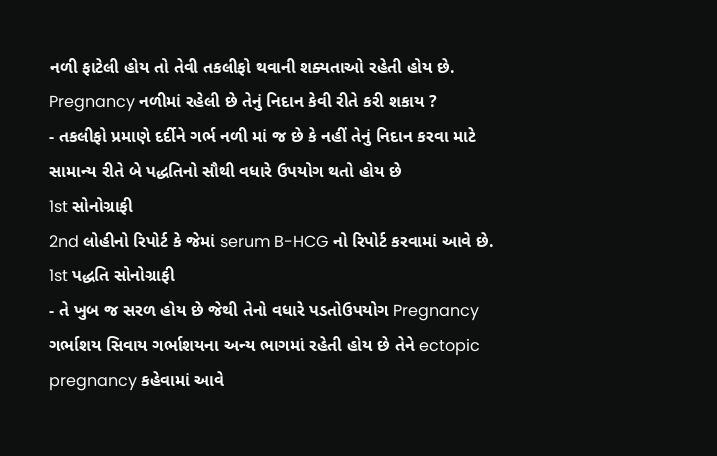નળી ફાટેલી હોય તો તેવી તકલીફો થવાની શક્યતાઓ રહેતી હોય છે.
Pregnancy નળીમાં રહેલી છે તેનું નિદાન કેવી રીતે કરી શકાય ?
- તકલીફો પ્રમાણે દર્દીને ગર્ભ નળી માં જ છે કે નહીં તેનું નિદાન કરવા માટે સામાન્ય રીતે બે પદ્ધતિનો સૌથી વધારે ઉપયોગ થતો હોય છે
1st સોનોગ્રાફી
2nd લોહીનો રિપોર્ટ કે જેમાં serum B-HCG નો રિપોર્ટ કરવામાં આવે છે.
1st પદ્ધતિ સોનોગ્રાફી
- તે ખુબ જ સરળ હોય છે જેથી તેનો વધારે પડતોઉપયોગ Pregnancy ગર્ભાશય સિવાય ગર્ભાશયના અન્ય ભાગમાં રહેતી હોય છે તેને ectopic pregnancy કહેવામાં આવે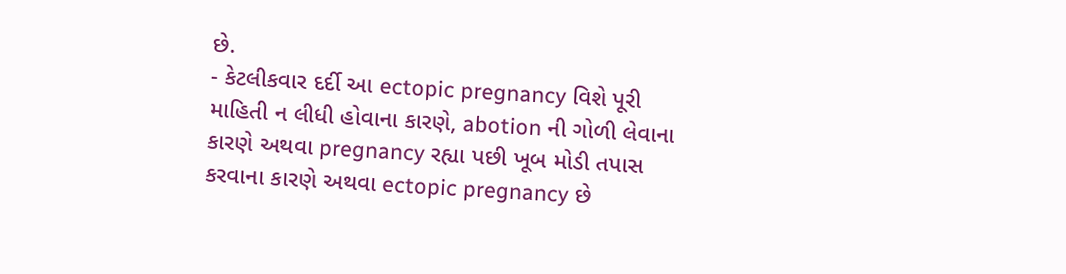છે.
- કેટલીકવાર દર્દી આ ectopic pregnancy વિશે પૂરી માહિતી ન લીધી હોવાના કારણે, abotion ની ગોળી લેવાના કારણે અથવા pregnancy રહ્યા પછી ખૂબ મોડી તપાસ કરવાના કારણે અથવા ectopic pregnancy છે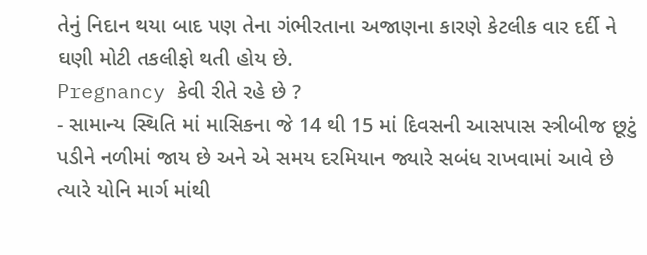તેનું નિદાન થયા બાદ પણ તેના ગંભીરતાના અજાણના કારણે કેટલીક વાર દર્દી ને ઘણી મોટી તકલીફો થતી હોય છે.
Pregnancy કેવી રીતે રહે છે ?
- સામાન્ય સ્થિતિ માં માસિકના જે 14 થી 15 માં દિવસની આસપાસ સ્ત્રીબીજ છૂટું પડીને નળીમાં જાય છે અને એ સમય દરમિયાન જ્યારે સબંધ રાખવામાં આવે છે ત્યારે યોનિ માર્ગ માંથી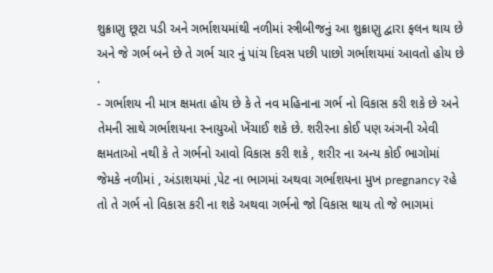શુક્રાણુ છૂટા પડી અને ગર્ભાશયમાંથી નળીમાં સ્ત્રીબીજનું આ શુક્રાણુ દ્વારા ફલન થાય છે અને જે ગર્ભ બને છે તે ગર્ભ ચાર નું પાંચ દિવસ પછી પાછો ગર્ભાશયમાં આવતો હોય છે .
- ગર્ભાશય ની માત્ર ક્ષમતા હોય છે કે તે નવ મહિનાના ગર્ભ નો વિકાસ કરી શકે છે અને તેમની સાથે ગર્ભાશયના સ્નાયુઓ ખેંચાઈ શકે છે. શરીરના કોઈ પણ અંગની એવી ક્ષમતાઓ નથી કે તે ગર્ભનો આવો વિકાસ કરી શકે , શરીર ના અન્ય કોઈ ભાગોમાં જેમકે નળીમાં , અંડાશયમાં ,પેટ ના ભાગમાં અથવા ગર્ભાશયના મુખ pregnancy રહે તો તે ગર્ભ નો વિકાસ કરી ના શકે અથવા ગર્ભનો જો વિકાસ થાય તો જે ભાગમાં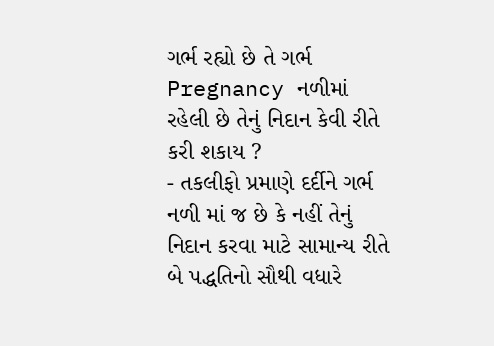ગર્ભ રહ્યો છે તે ગર્ભ
Pregnancy નળીમાં રહેલી છે તેનું નિદાન કેવી રીતે કરી શકાય ?
- તકલીફો પ્રમાણે દર્દીને ગર્ભ નળી માં જ છે કે નહીં તેનું નિદાન કરવા માટે સામાન્ય રીતે બે પદ્ધતિનો સૌથી વધારે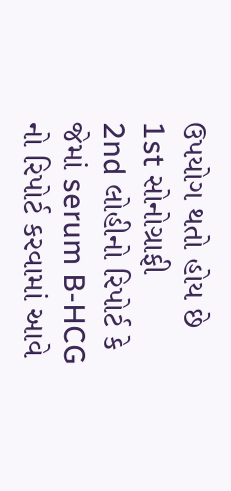ઉપયોગ થતો હોય છે
1st સોનોગ્રાફી
2nd લોહીનો રિપોર્ટ કે જેમાં serum B-HCG નો રિપોર્ટ કરવામાં આવે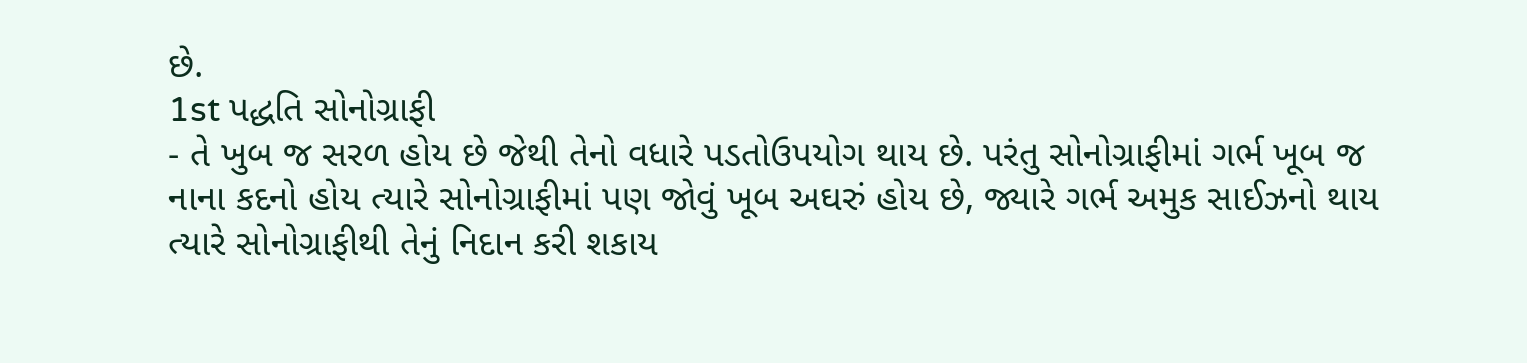છે.
1st પદ્ધતિ સોનોગ્રાફી
- તે ખુબ જ સરળ હોય છે જેથી તેનો વધારે પડતોઉપયોગ થાય છે. પરંતુ સોનોગ્રાફીમાં ગર્ભ ખૂબ જ નાના કદનો હોય ત્યારે સોનોગ્રાફીમાં પણ જોવું ખૂબ અઘરું હોય છે, જ્યારે ગર્ભ અમુક સાઈઝનો થાય ત્યારે સોનોગ્રાફીથી તેનું નિદાન કરી શકાય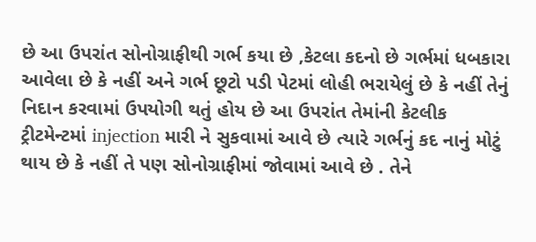છે આ ઉપરાંત સોનોગ્રાફીથી ગર્ભ કયા છે ,કેટલા કદનો છે ગર્ભમાં ધબકારા આવેલા છે કે નહીં અને ગર્ભ છૂટો પડી પેટમાં લોહી ભરાયેલું છે કે નહીં તેનું નિદાન કરવામાં ઉપયોગી થતું હોય છે આ ઉપરાંત તેમાંની કેટલીક ટ્રીટમેન્ટમાં injection મારી ને સુકવામાં આવે છે ત્યારે ગર્ભનું કદ નાનું મોટું થાય છે કે નહીં તે પણ સોનોગ્રાફીમાં જોવામાં આવે છે . તેને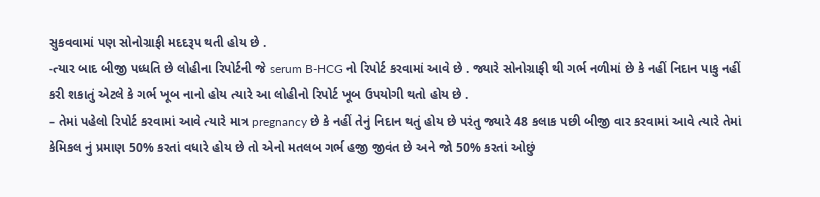સુકવવામાં પણ સોનોગ્રાફી મદદરૂપ થતી હોય છે .
-ત્યાર બાદ બીજી પધ્ધતિ છે લોહીના રિપોર્ટની જે serum B-HCG નો રિપોર્ટ કરવામાં આવે છે . જ્યારે સોનોગ્રાફી થી ગર્ભ નળીમાં છે કે નહીં નિદાન પાકુ નહીં કરી શકાતું એટલે કે ગર્ભ ખૂબ નાનો હોય ત્યારે આ લોહીનો રિપોર્ટ ખૂબ ઉપયોગી થતો હોય છે .
– તેમાં પહેલો રિપોર્ટ કરવામાં આવે ત્યારે માત્ર pregnancy છે કે નહીં તેનું નિદાન થતું હોય છે પરંતુ જ્યારે 48 કલાક પછી બીજી વાર કરવામાં આવે ત્યારે તેમાં કેમિકલ નું પ્રમાણ 50% કરતાં વધારે હોય છે તો એનો મતલબ ગર્ભ હજી જીવંત છે અને જો 50% કરતાં ઓછું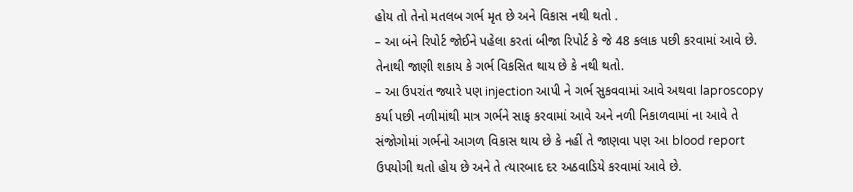હોય તો તેનો મતલબ ગર્ભ મૃત છે અને વિકાસ નથી થતો .
– આ બંને રિપોર્ટ જોઈને પહેલા કરતાં બીજા રિપોર્ટ કે જે 48 કલાક પછી કરવામાં આવે છે. તેનાથી જાણી શકાય કે ગર્ભ વિકસિત થાય છે કે નથી થતો.
– આ ઉપરાંત જ્યારે પણ injection આપી ને ગર્ભ સુકવવામાં આવે અથવા laproscopy કર્યા પછી નળીમાંથી માત્ર ગર્ભને સાફ કરવામાં આવે અને નળી નિકાળવામાં ના આવે તે સંજોગોમાં ગર્ભનો આગળ વિકાસ થાય છે કે નહીં તે જાણવા પણ આ blood report ઉપયોગી થતો હોય છે અને તે ત્યારબાદ દર અઠવાડિયે કરવામાં આવે છે.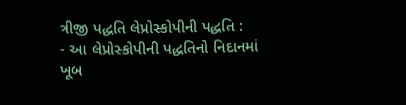ત્રીજી પદ્ધતિ લેપ્રોસ્કોપીની પદ્ધતિ :
- આ લેપ્રોસ્કોપીની પદ્ધતિનો નિદાનમાં ખૂબ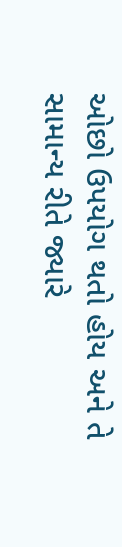ઓછો ઉપયોગ થતો હોય અને તે સામાન્ય રીતે જ્યારે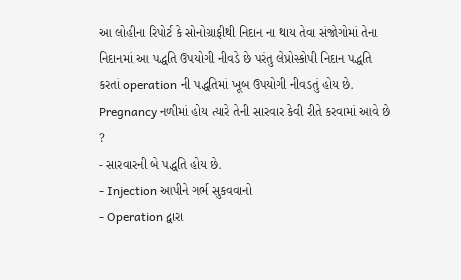આ લોહીના રિપોર્ટ કે સોનોગ્રાફીથી નિદાન ના થાય તેવા સંજોગોમાં તેના નિદાનમાં આ પદ્ધતિ ઉપયોગી નીવડે છે પરંતુ લેપ્રોસ્કોપી નિદાન પદ્ધતિ કરતાં operation ની પદ્ધતિમાં ખૂબ ઉપયોગી નીવડતું હોય છે.
Pregnancy નળીમાં હોય ત્યારે તેની સારવાર કેવી રીતે કરવામાં આવે છે ?
- સારવારની બે પદ્ધતિ હોય છે.
- Injection આપીને ગર્ભ સુકવવાનો
- Operation દ્વારા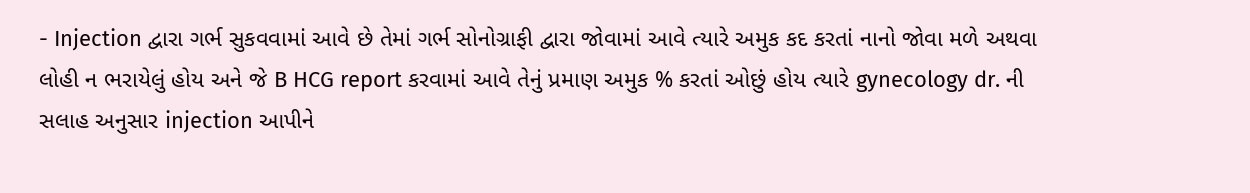- Injection દ્વારા ગર્ભ સુકવવામાં આવે છે તેમાં ગર્ભ સોનોગ્રાફી દ્વારા જોવામાં આવે ત્યારે અમુક કદ કરતાં નાનો જોવા મળે અથવા લોહી ન ભરાયેલું હોય અને જે B HCG report કરવામાં આવે તેનું પ્રમાણ અમુક % કરતાં ઓછું હોય ત્યારે gynecology dr. ની સલાહ અનુસાર injection આપીને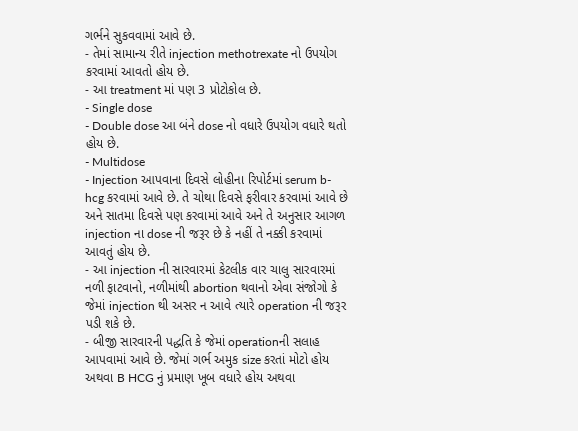ગર્ભને સુકવવામાં આવે છે.
- તેમાં સામાન્ય રીતે injection methotrexate નો ઉપયોગ કરવામાં આવતો હોય છે.
- આ treatment માં પણ 3 પ્રોટોકોલ છે.
- Single dose
- Double dose આ બંને dose નો વધારે ઉપયોગ વધારે થતો હોય છે.
- Multidose
- Injection આપવાના દિવસે લોહીના રિપોર્ટમાં serum b-hcg કરવામાં આવે છે. તે ચોથા દિવસે ફરીવાર કરવામાં આવે છે અને સાતમા દિવસે પણ કરવામાં આવે અને તે અનુસાર આગળ injection ના dose ની જરૂર છે કે નહીં તે નક્કી કરવામાં આવતું હોય છે.
- આ injection ની સારવારમાં કેટલીક વાર ચાલુ સારવારમાં નળી ફાટવાનો, નળીમાંથી abortion થવાનો એવા સંજોગો કે જેમાં injection થી અસર ન આવે ત્યારે operation ની જરૂર પડી શકે છે.
- બીજી સારવારની પદ્ધતિ કે જેમાં operationની સલાહ આપવામાં આવે છે. જેમાં ગર્ભ અમુક size કરતાં મોટો હોય અથવા B HCG નું પ્રમાણ ખૂબ વધારે હોય અથવા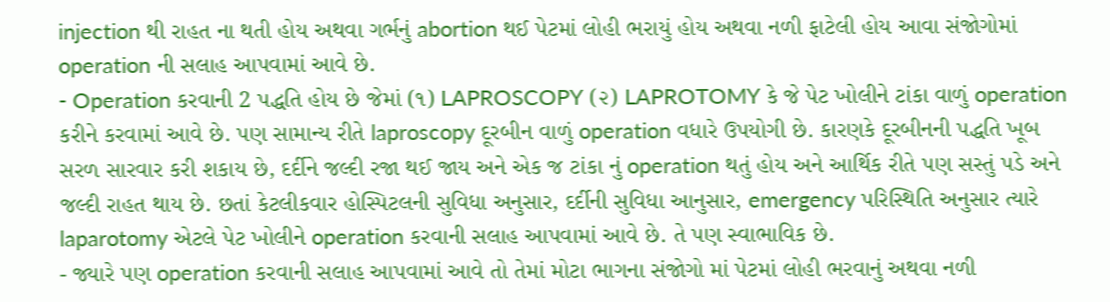injection થી રાહત ના થતી હોય અથવા ગર્ભનું abortion થઈ પેટમાં લોહી ભરાયું હોય અથવા નળી ફાટેલી હોય આવા સંજોગોમાં operation ની સલાહ આપવામાં આવે છે.
- Operation કરવાની 2 પદ્ધતિ હોય છે જેમાં (૧) LAPROSCOPY (૨) LAPROTOMY કે જે પેટ ખોલીને ટાંકા વાળું operation કરીને કરવામાં આવે છે. પણ સામાન્ય રીતે laproscopy દૂરબીન વાળું operation વધારે ઉપયોગી છે. કારણકે દૂરબીનની પદ્ધતિ ખૂબ સરળ સારવાર કરી શકાય છે, દર્દીને જલ્દી રજા થઈ જાય અને એક જ ટાંકા નું operation થતું હોય અને આર્થિક રીતે પણ સસ્તું પડે અને જલ્દી રાહત થાય છે. છતાં કેટલીકવાર હોસ્પિટલની સુવિધા અનુસાર, દર્દીની સુવિધા આનુસાર, emergency પરિસ્થિતિ અનુસાર ત્યારે laparotomy એટલે પેટ ખોલીને operation કરવાની સલાહ આપવામાં આવે છે. તે પણ સ્વાભાવિક છે.
- જ્યારે પણ operation કરવાની સલાહ આપવામાં આવે તો તેમાં મોટા ભાગના સંજોગો માં પેટમાં લોહી ભરવાનું અથવા નળી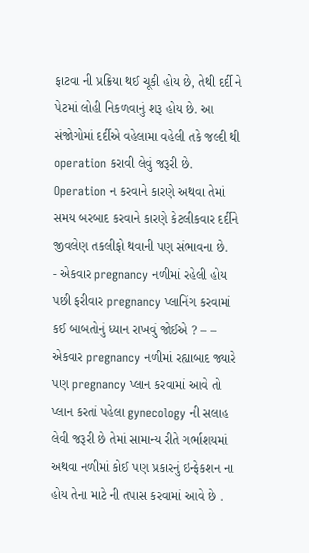ફાટવા ની પ્રક્રિયા થઈ ચૂકી હોય છે, તેથી દર્દી ને પેટમાં લોહી નિકળવાનું શરૂ હોય છે. આ સંજોગોમાં દર્દીએ વહેલામા વહેલી તકે જલ્દી થી operation કરાવી લેવું જરૂરી છે. Operation ન કરવાને કારણે અથવા તેમાં સમય બરબાદ કરવાને કારણે કેટલીકવાર દર્દીને જીવલેણ તકલીફો થવાની પણ સંભાવના છે.
- એકવાર pregnancy નળીમાં રહેલી હોય પછી ફરીવાર pregnancy પ્લાનિંગ કરવામાં કઈ બાબતોનું ધ્યાન રાખવું જોઈએ ? – – એકવાર pregnancy નળીમાં રહ્યાબાદ જ્યારે પણ pregnancy પ્લાન કરવામાં આવે તો પ્લાન કરતાં પહેલા gynecology ની સલાહ લેવી જરૂરી છે તેમાં સામાન્ય રીતે ગર્ભાશયમાં અથવા નળીમાં કોઈ પણ પ્રકારનું ઇન્ફેકશન ના હોય તેના માટે ની તપાસ કરવામાં આવે છે .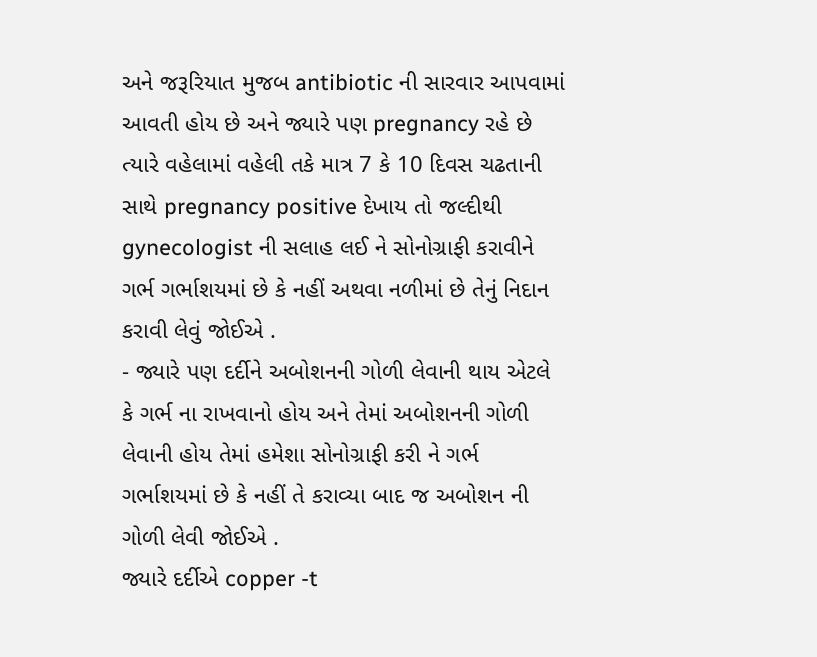અને જરૂરિયાત મુજબ antibiotic ની સારવાર આપવામાં આવતી હોય છે અને જ્યારે પણ pregnancy રહે છે ત્યારે વહેલામાં વહેલી તકે માત્ર 7 કે 10 દિવસ ચઢતાની સાથે pregnancy positive દેખાય તો જલ્દીથી gynecologist ની સલાહ લઈ ને સોનોગ્રાફી કરાવીને ગર્ભ ગર્ભાશયમાં છે કે નહીં અથવા નળીમાં છે તેનું નિદાન કરાવી લેવું જોઈએ .
- જ્યારે પણ દર્દીને અબોશનની ગોળી લેવાની થાય એટલે કે ગર્ભ ના રાખવાનો હોય અને તેમાં અબોશનની ગોળી લેવાની હોય તેમાં હમેશા સોનોગ્રાફી કરી ને ગર્ભ ગર્ભાશયમાં છે કે નહીં તે કરાવ્યા બાદ જ અબોશન ની ગોળી લેવી જોઈએ .
જ્યારે દર્દીએ copper -t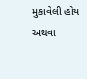મુકાવેલી હોય અથવા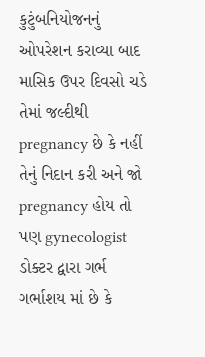કુટુંબનિયોજનનું ઓપરેશન કરાવ્યા બાદ માસિક ઉપર દિવસો ચડે તેમાં જલ્દીથી pregnancy છે કે નહીં તેનું નિદાન કરી અને જો pregnancy હોય તો પણ gynecologist ડોક્ટર દ્વારા ગર્ભ ગર્ભાશય માં છે કે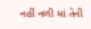નહીં નળી માં તેની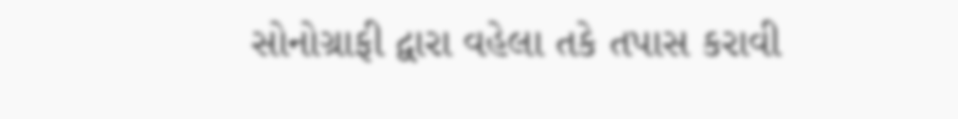સોનોગ્રાફી દ્વારા વહેલા તકે તપાસ કરાવી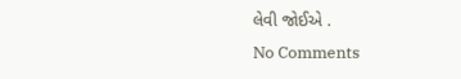લેવી જોઈએ .
No Comments